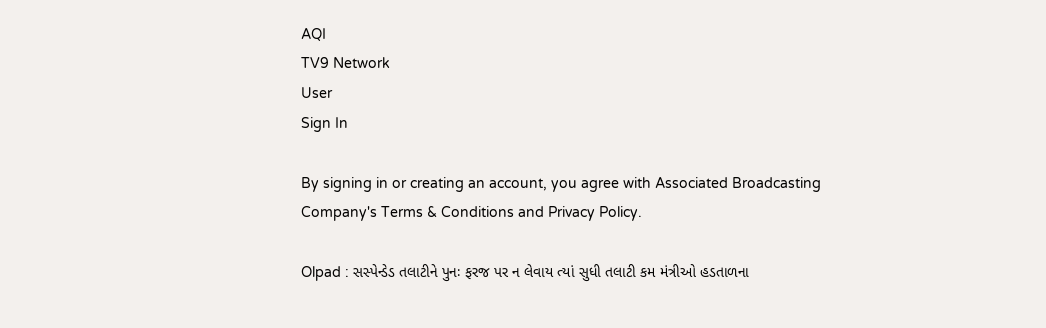AQI
TV9 Network
User
Sign In

By signing in or creating an account, you agree with Associated Broadcasting Company's Terms & Conditions and Privacy Policy.

Olpad : સસ્પેન્ડેડ તલાટીને પુનઃ ફરજ પર ન લેવાય ત્યાં સુધી તલાટી કમ મંત્રીઓ હડતાળના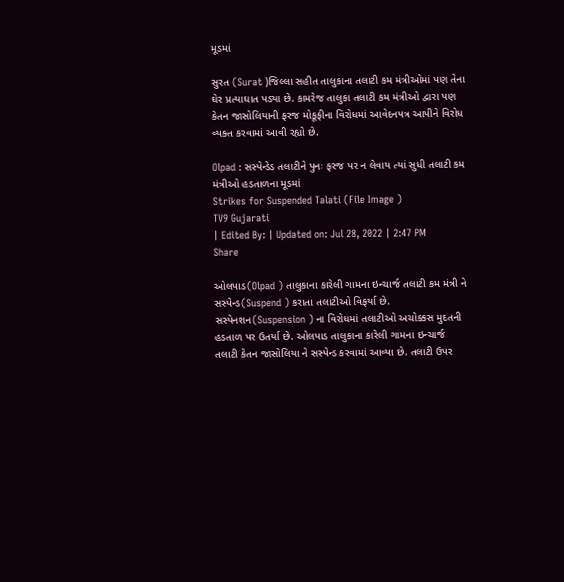મૂડમાં

સુરત (Surat )જિલ્લા સહીત તાલુકાના તલાટી કમ મંત્રીઓમાં પણ તેના ઘેર પ્રત્યાઘાત પડ્યા છે. કામરેજ તાલુકા તલાટી કમ મંત્રીઓ દ્વારા પણ કેતન જાસોલિયાની ફરજ મોકૂફીના વિરોધમાં આવેદનપત્ર આપીને વિરોધ વ્યક્ત કરવામાં આવી રહ્યો છે.

Olpad : સસ્પેન્ડેડ તલાટીને પુનઃ ફરજ પર ન લેવાય ત્યાં સુધી તલાટી કમ મંત્રીઓ હડતાળના મૂડમાં
Strikes for Suspended Talati (File Image )
TV9 Gujarati
| Edited By: | Updated on: Jul 28, 2022 | 2:47 PM
Share

ઓલપાડ(Olpad ) તાલુકાના કારેલી ગામના ઇન્ચાર્જ તલાટી કમ મંત્રી ને સસ્પેન્ડ(Suspend ) કરાતા તલાટીઓ વિફર્યા છે. સસ્પેનશન(Suspension ) ના વિરોધમાં તલાટીઓ અચોક્કસ મુદતની હડતાળ પર ઉતર્યા છે. ઓલપાડ તાલુકાના કારેલી ગામના ઇન્ચાર્જ તલાટી કેતન જાસોલિયા ને સસ્પેન્ડ કરવામાં આવ્યા છે. તલાટી ઉપર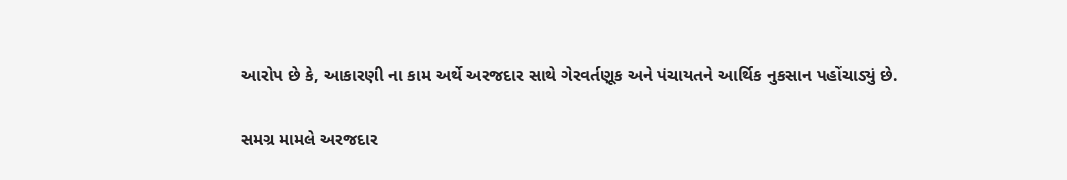આરોપ છે કે, આકારણી ના કામ અર્થે અરજદાર સાથે ગેરવર્તણૂક અને પંચાયતને આર્થિક નુકસાન પહોંચાડ્યું છે.

સમગ્ર મામલે અરજદાર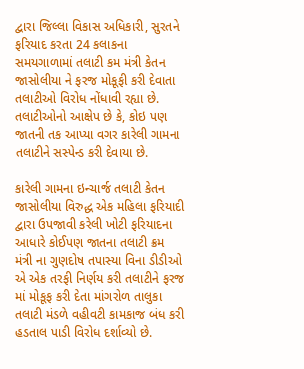દ્વારા જિલ્લા વિકાસ અધિકારી, સુરતને ફરિયાદ કરતા 24 કલાકના સમયગાળામાં તલાટી કમ મંત્રી કેતન જાસોલીયા ને ફરજ મોકૂફી કરી દેવાતા તલાટીઓ વિરોધ નોંધાવી રહ્યા છે. તલાટીઓનો આક્ષેપ છે કે, કોઇ પણ જાતની તક આપ્યા વગર કારેલી ગામના તલાટીને સસ્પેન્ડ કરી દેવાયા છે.

કારેલી ગામના ઇન્ચાર્જ તલાટી કેતન જાસોલીયા વિરુદ્ધ એક મહિલા ફરિયાદી દ્વારા ઉપજાવી કરેલી ખોટી ફરિયાદના આધારે કોઈપણ જાતના તલાટી ક્રમ મંત્રી ના ગુણદોષ તપાસ્યા વિના ડીડીઓ એ એક તરફી નિર્ણય કરી તલાટીને ફરજ માં મોકૂફ કરી દેતા માંગરોળ તાલુકા તલાટી મંડળે વહીવટી કામકાજ બંધ કરી હડતાલ પાડી વિરોધ દર્શાવ્યો છે.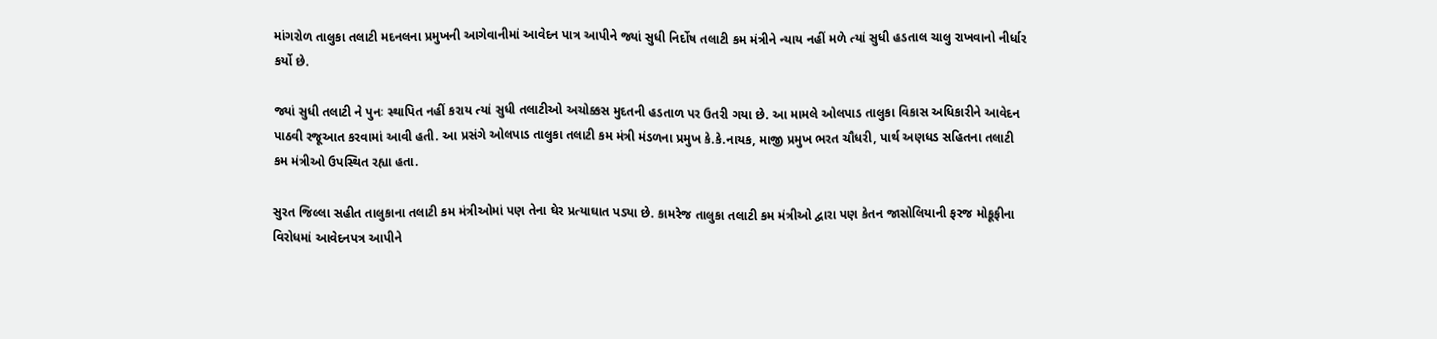માંગરોળ તાલુકા તલાટી મદનલના પ્રમુખની આગેવાનીમાં આવેદન પાત્ર આપીને જ્યાં સુધી નિર્દોષ તલાટી કમ મંત્રીને ન્યાય નહીં મળે ત્યાં સુધી હડતાલ ચાલુ રાખવાનો નીર્ધાર કર્યો છે.

જ્યાં સુધી તલાટી ને પુનઃ સ્થાપિત નહીં કરાય ત્યાં સુધી તલાટીઓ અચોક્કસ મુદતની હડતાળ પર ઉતરી ગયા છે. આ મામલે ઓલપાડ તાલુકા વિકાસ અધિકારીને આવેદન પાઠવી રજૂઆત કરવામાં આવી હતી. આ પ્રસંગે ઓલપાડ તાલુકા તલાટી કમ મંત્રી મંડળના પ્રમુખ કે.કે.નાયક, માજી પ્રમુખ ભરત ચૌધરી, પાર્થ અણધડ સહિતના તલાટી કમ મંત્રીઓ ઉપસ્થિત રહ્યા હતા.

સુરત જિલ્લા સહીત તાલુકાના તલાટી કમ મંત્રીઓમાં પણ તેના ઘેર પ્રત્યાઘાત પડ્યા છે. કામરેજ તાલુકા તલાટી કમ મંત્રીઓ દ્વારા પણ કેતન જાસોલિયાની ફરજ મોકૂફીના વિરોધમાં આવેદનપત્ર આપીને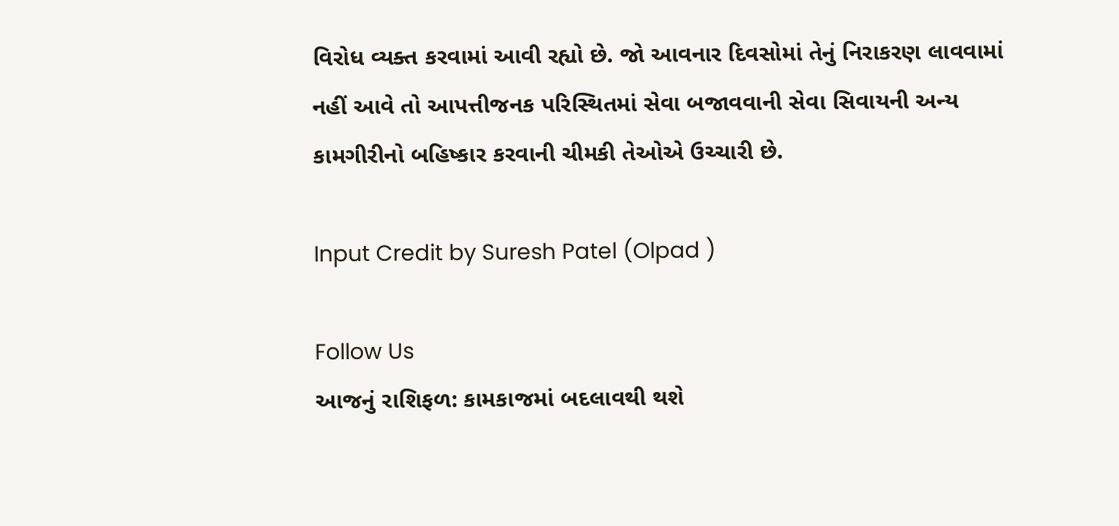વિરોધ વ્યક્ત કરવામાં આવી રહ્યો છે. જો આવનાર દિવસોમાં તેનું નિરાકરણ લાવવામાં નહીં આવે તો આપત્તીજનક પરિસ્થિતમાં સેવા બજાવવાની સેવા સિવાયની અન્ય કામગીરીનો બહિષ્કાર કરવાની ચીમકી તેઓએ ઉચ્ચારી છે.

Input Credit by Suresh Patel (Olpad )

Follow Us
આજનું રાશિફળ: કામકાજમાં બદલાવથી થશે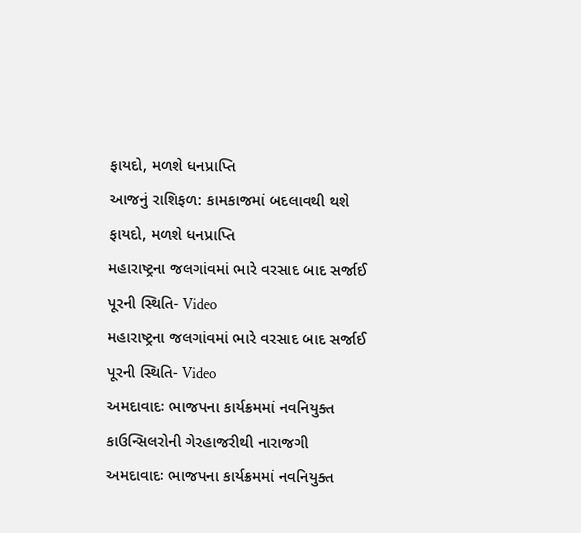ફાયદો, મળશે ધનપ્રાપ્તિ
આજનું રાશિફળ: કામકાજમાં બદલાવથી થશે ફાયદો, મળશે ધનપ્રાપ્તિ
મહારાષ્ટ્રના જલગાંવમાં ભારે વરસાદ બાદ સર્જાઈ પૂરની સ્થિતિ- Video
મહારાષ્ટ્રના જલગાંવમાં ભારે વરસાદ બાદ સર્જાઈ પૂરની સ્થિતિ- Video
અમદાવાદઃ ભાજપના કાર્યક્રમમાં નવનિયુક્ત કાઉન્સિલરોની ગેરહાજરીથી નારાજગી
અમદાવાદઃ ભાજપના કાર્યક્રમમાં નવનિયુક્ત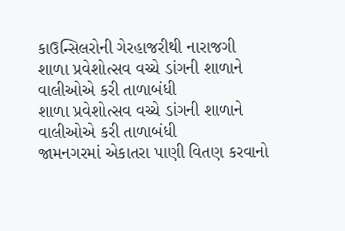કાઉન્સિલરોની ગેરહાજરીથી નારાજગી
શાળા પ્રવેશોત્સવ વચ્ચે ડાંગની શાળાને વાલીઓએ કરી તાળાબંધી
શાળા પ્રવેશોત્સવ વચ્ચે ડાંગની શાળાને વાલીઓએ કરી તાળાબંધી
જામનગરમાં એકાતરા પાણી વિતણ કરવાનો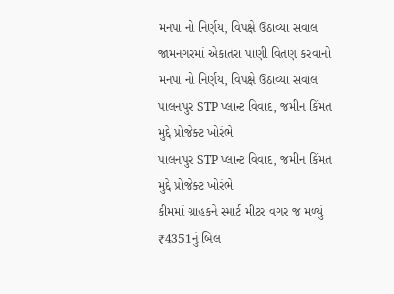મનપા નો નિર્ણય, વિપક્ષે ઉઠાવ્યા સવાલ
જામનગરમાં એકાતરા પાણી વિતણ કરવાનો મનપા નો નિર્ણય, વિપક્ષે ઉઠાવ્યા સવાલ
પાલનપુર STP પ્લાન્ટ વિવાદ, જમીન કિંમત મુદ્દે પ્રોજેક્ટ ખોરંભે
પાલનપુર STP પ્લાન્ટ વિવાદ, જમીન કિંમત મુદ્દે પ્રોજેક્ટ ખોરંભે
કીમમાં ગ્રાહકને સ્માર્ટ મીટર વગર જ મળ્યું ₹4351નું બિલ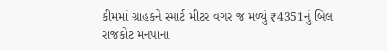કીમમાં ગ્રાહકને સ્માર્ટ મીટર વગર જ મળ્યું ₹4351નું બિલ
રાજકોટ મનપાના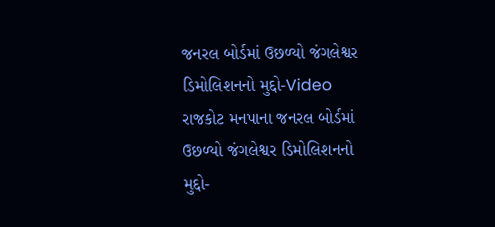જનરલ બોર્ડમાં ઉછળ્યો જંગલેશ્વર ડિમોલિશનનો મુદ્દો-Video
રાજકોટ મનપાના જનરલ બોર્ડમાં ઉછળ્યો જંગલેશ્વર ડિમોલિશનનો મુદ્દો-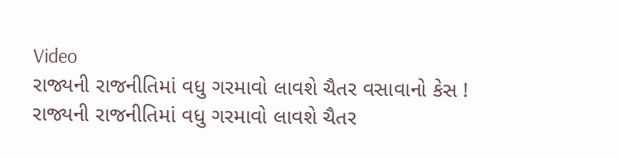Video
રાજ્યની રાજનીતિમાં વધુ ગરમાવો લાવશે ચૈતર વસાવાનો કેસ !
રાજ્યની રાજનીતિમાં વધુ ગરમાવો લાવશે ચૈતર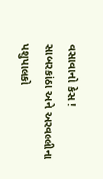વસાવાનો કેસ !
સાબરકાંઠા અને અરવલ્લીના પશુપાલકો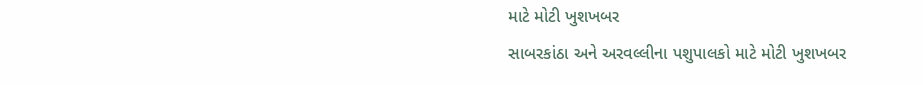માટે મોટી ખુશખબર
સાબરકાંઠા અને અરવલ્લીના પશુપાલકો માટે મોટી ખુશખબર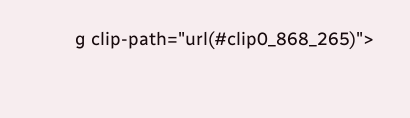g clip-path="url(#clip0_868_265)">